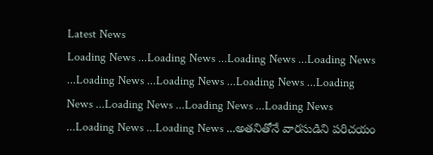Latest News
Loading News ...Loading News ...Loading News ...Loading News ...Loading News ...Loading News ...Loading News ...Loading News ...Loading News ...Loading News ...Loading News ...Loading News ...Loading News ...అతనితోనే వారసుడిని పరిచయం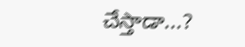చేస్తాడా...?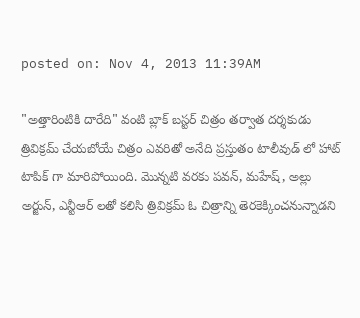posted on: Nov 4, 2013 11:39AM

"అత్తారింటికి దారేది" వంటి బ్లాక్ బస్టర్ చిత్రం తర్వాత దర్శకుడు త్రివిక్రమ్ చేయబోయే చిత్రం ఎవరితో అనేది ప్రస్తుతం టాలీవుడ్ లో హాట్ టాపిక్ గా మారిపోయింది. మొన్నటి వరకు పవన్, మహేష్, అల్లు అర్జున్, ఎన్టీఆర్ లతో కలిసి త్రివిక్రమ్ ఓ చిత్రాన్ని తెరకెక్కించనున్నాడని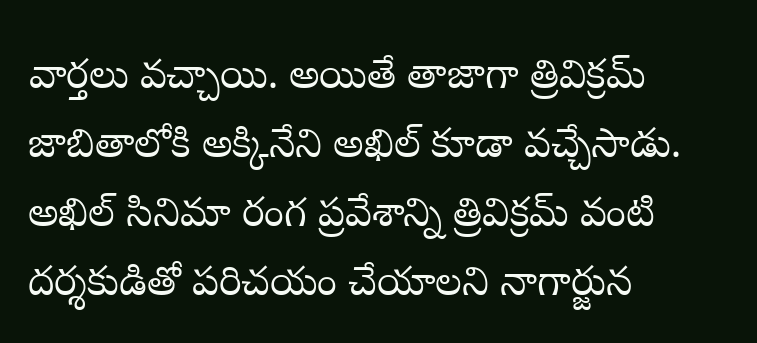వార్తలు వచ్చాయి. అయితే తాజాగా త్రివిక్రమ్ జాబితాలోకి అక్కినేని అఖిల్ కూడా వచ్చేసాడు. అఖిల్ సినిమా రంగ ప్రవేశాన్ని త్రివిక్రమ్ వంటి దర్శకుడితో పరిచయం చేయాలని నాగార్జున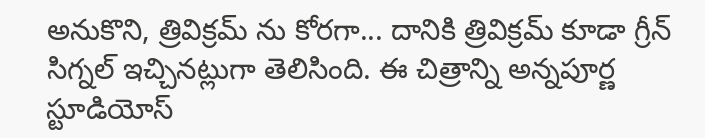అనుకొని, త్రివిక్రమ్ ను కోరగా... దానికి త్రివిక్రమ్ కూడా గ్రీన్ సిగ్నల్ ఇచ్చినట్లుగా తెలిసింది. ఈ చిత్రాన్ని అన్నపూర్ణ స్టూడియోస్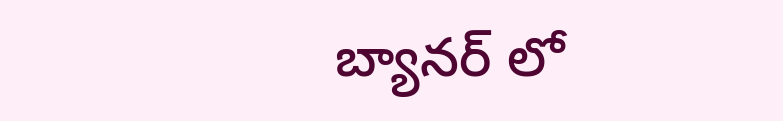బ్యానర్ లో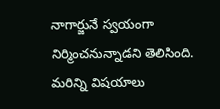నాగార్జునే స్వయంగా నిర్మించనున్నాడని తెలిసింది. మరిన్ని విషయాలు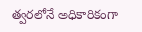త్వరలోనే అధికారికంగా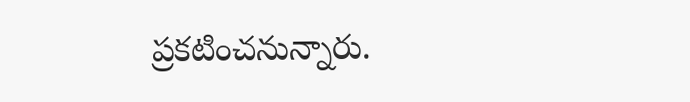ప్రకటించనున్నారు.